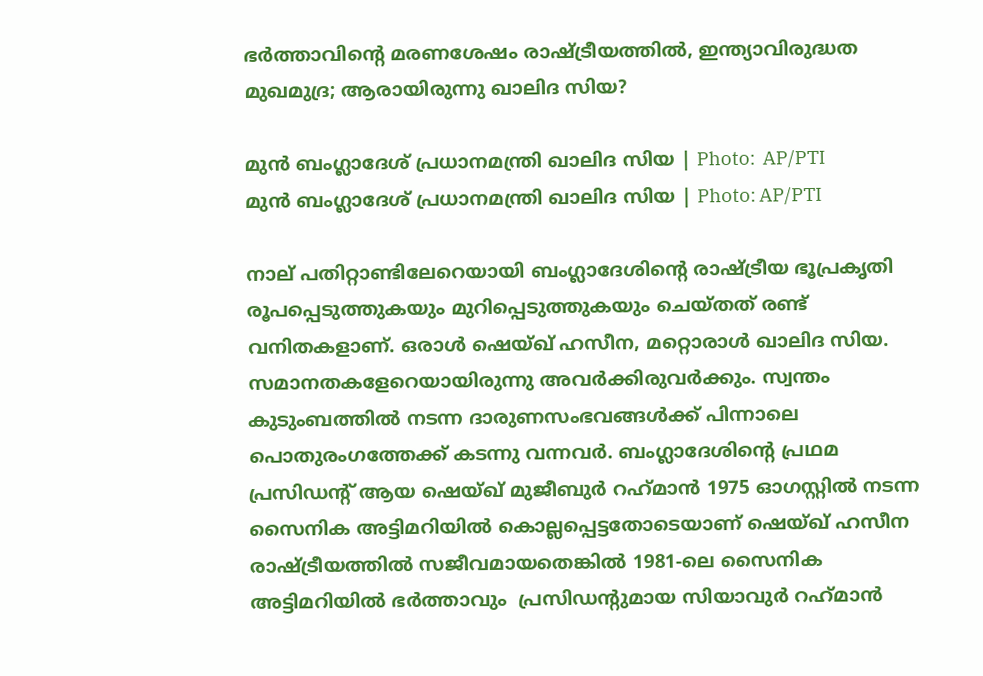ഭർത്താവിന്റെ മരണശേഷം രാഷ്ട്രീയത്തിൽ, ഇന്ത്യാവിരുദ്ധത മുഖമുദ്ര; ആരായിരുന്നു ഖാലിദ സിയ?

മുൻ ബംഗ്ലാദേശ് പ്രധാനമന്ത്രി ഖാലിദ സിയ | Photo:  AP/PTI
മുൻ ബംഗ്ലാദേശ് പ്രധാനമന്ത്രി ഖാലിദ സിയ | Photo: AP/PTI

നാല് പതിറ്റാണ്ടിലേറെയായി ബംഗ്ലാദേശിന്റെ രാഷ്ട്രീയ ഭൂപ്രകൃതി രൂപപ്പെടുത്തുകയും മുറിപ്പെടുത്തുകയും ചെയ്തത് രണ്ട് വനിതകളാണ്. ഒരാൾ ഷെയ്ഖ് ഹസീന, മറ്റൊരാൾ ഖാലിദ സിയ. സമാനതകളേറെയായിരുന്നു അവർക്കിരുവർക്കും. സ്വന്തം കുടുംബത്തിൽ നടന്ന ദാരുണസംഭവങ്ങൾക്ക് പിന്നാലെ പൊതുരംഗത്തേക്ക് കടന്നു വന്നവർ. ബംഗ്ലാദേശിന്റെ പ്രഥമ പ്രസിഡന്റ് ആയ ഷെയ്ഖ് മുജീബുർ റഹ്‌മാൻ 1975 ഓഗസ്റ്റിൽ നടന്ന സൈനിക അട്ടിമറിയിൽ കൊല്ലപ്പെട്ടതോടെയാണ് ഷെയ്ഖ് ഹസീന രാഷ്ട്രീയത്തിൽ സജീവമായതെങ്കിൽ 1981-ലെ സൈനിക അട്ടിമറിയിൽ ഭർത്താവും  പ്രസിഡന്റുമായ സിയാവുർ റഹ്‌മാൻ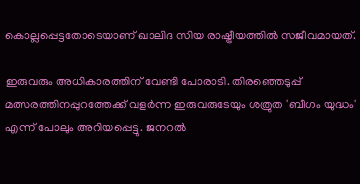കൊല്ലപ്പെട്ടതോടെയാണ് ഖാലിദ സിയ രാഷ്ട്രീയത്തിൽ സജീവമായത്.

ഇരുവരും അധികാരത്തിന് വേണ്ടി പോരാടി. തിരഞ്ഞെടുപ്പ് മത്സരത്തിനപ്പുറത്തേക്ക് വളർന്ന ഇരുവരുടേയും ശത്രുത 'ബീഗം യുദ്ധം' എന്ന് പോലും അറിയപ്പെട്ടു. ജനറൽ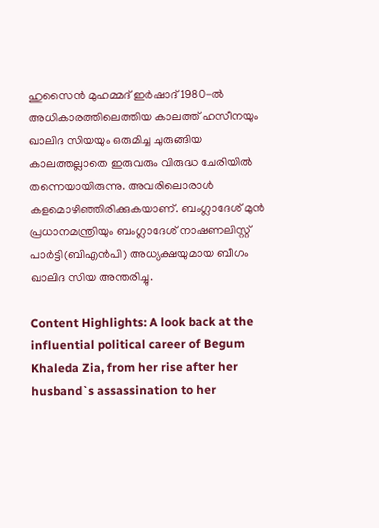ഹുസൈൻ മുഹമ്മദ് ഇർഷാദ് 1980-ൽ അധികാരത്തിലെത്തിയ കാലത്ത് ഹസീനയും ഖാലിദ സിയയും ഒരുമിച്ച ചുരുങ്ങിയ കാലത്തല്ലാതെ ഇരുവരും വിരുദ്ധ ചേരിയിൽ തന്നെയായിരുന്നു. അവരിലൊരാൾ കളമൊഴിഞ്ഞിരിക്കുകയാണ്. ബംഗ്ലാദേശ് മുൻ പ്രധാനമന്ത്രിയും ബംഗ്ലാദേശ് നാഷണലിസ്റ്റ് പാർട്ടി(ബിഎൻപി) അധ്യക്ഷയുമായ ബീഗം ഖാലിദ സിയ അന്തരിച്ചു.

Content Highlights: A look back at the influential political career of Begum Khaleda Zia, from her rise after her husband`s assassination to her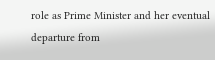role as Prime Minister and her eventual departure from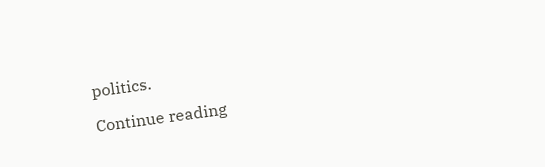politics.

Continue reading